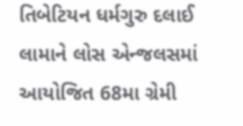તિબેટિયન ધર્મગુરુ દલાઈ લામાને લોસ એન્જલસમાં આયોજિત 68મા ગ્રેમી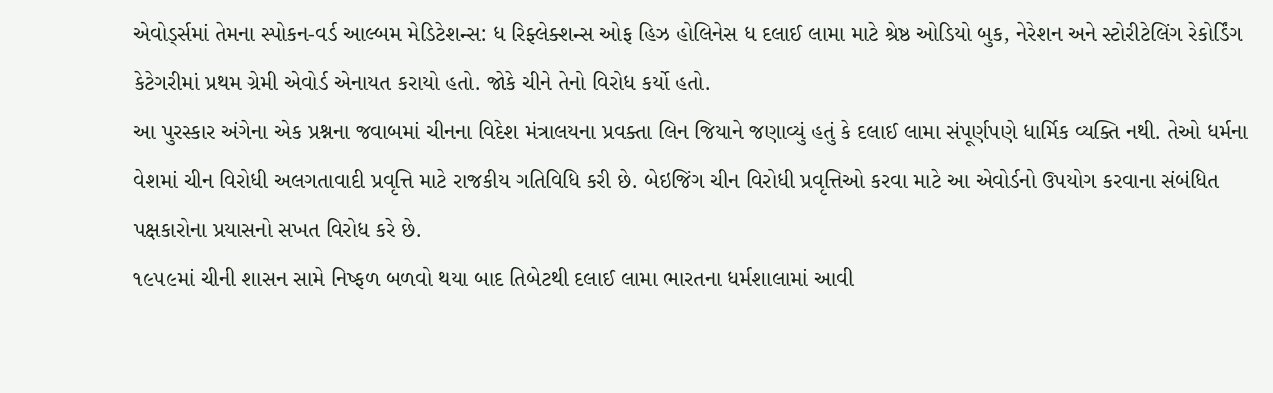એવોર્ડ્સમાં તેમના સ્પોકન-વર્ડ આલ્બમ મેડિટેશન્સ: ધ રિફ્લેક્શન્સ ઓફ હિઝ હોલિનેસ ધ દલાઈ લામા માટે શ્રેષ્ઠ ઓડિયો બુક, નેરેશન અને સ્ટોરીટેલિંગ રેકોર્ડિંગ કેટેગરીમાં પ્રથમ ગ્રેમી એવોર્ડ એનાયત કરાયો હતો. જોકે ચીને તેનો વિરોધ કર્યો હતો.
આ પુરસ્કાર અંગેના એક પ્રશ્નના જવાબમાં ચીનના વિદેશ મંત્રાલયના પ્રવક્તા લિન જિયાને જણાવ્યું હતું કે દલાઈ લામા સંપૂર્ણપણે ધાર્મિક વ્યક્તિ નથી. તેઓ ધર્મના વેશમાં ચીન વિરોધી અલગતાવાદી પ્રવૃત્તિ માટે રાજકીય ગતિવિધિ કરી છે. બેઇજિંગ ચીન વિરોધી પ્રવૃત્તિઓ કરવા માટે આ એવોર્ડનો ઉપયોગ કરવાના સંબંધિત પક્ષકારોના પ્રયાસનો સખત વિરોધ કરે છે.
૧૯૫૯માં ચીની શાસન સામે નિષ્ફળ બળવો થયા બાદ તિબેટથી દલાઈ લામા ભારતના ધર્મશાલામાં આવી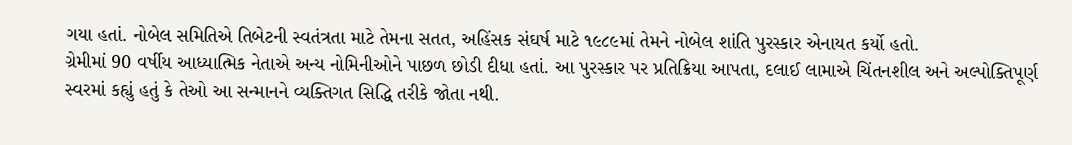ગયા હતાં. નોબેલ સમિતિએ તિબેટની સ્વતંત્રતા માટે તેમના સતત, અહિંસક સંઘર્ષ માટે ૧૯૮૯માં તેમને નોબેલ શાંતિ પુરસ્કાર એનાયત કર્યો હતો.
ગ્રેમીમાં 90 વર્ષીય આધ્યાત્મિક નેતાએ અન્ય નોમિનીઓને પાછળ છોડી દીધા હતાં. આ પુરસ્કાર પર પ્રતિક્રિયા આપતા, દલાઈ લામાએ ચિંતનશીલ અને અલ્પોક્તિપૂર્ણ સ્વરમાં કહ્યું હતું કે તેઓ આ સન્માનને વ્યક્તિગત સિદ્ધિ તરીકે જોતા નથી.